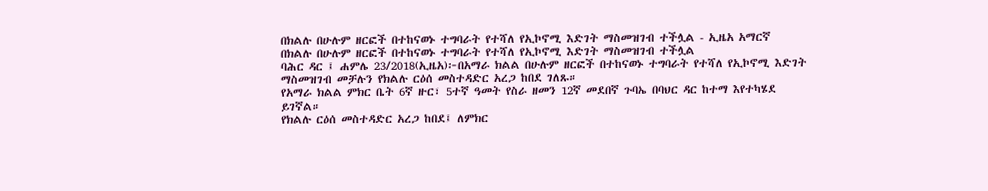በክልሉ በሁሉም ዘርፎች በተከናወኑ ተግባራት የተሻለ የኢኮኖሚ እድገት ማስመዝገብ ተችሏል - ኢዜአ አማርኛ
በክልሉ በሁሉም ዘርፎች በተከናወኑ ተግባራት የተሻለ የኢኮኖሚ እድገት ማስመዝገብ ተችሏል
ባሕር ዳር ፤ ሐምሌ 23/2018(ኢዜአ)፦በአማራ ክልል በሁሉም ዘርፎች በተከናወኑ ተግባራት የተሻለ የኢኮኖሚ እድገት ማስመዝገብ መቻሉን የክልሉ ርዕሰ መስተዳድር አረጋ ከበደ ገለጹ።
የአማራ ክልል ምክር ቤት 6ኛ ዙር፣ 5ተኛ ዓመት የስራ ዘመን 12ኛ መደበኛ ጉባኤ በባህር ዳር ከተማ እየተካሄደ ይገኛል።
የክልሉ ርዕሰ መስተዳድር አረጋ ከበደ፤ ለምክር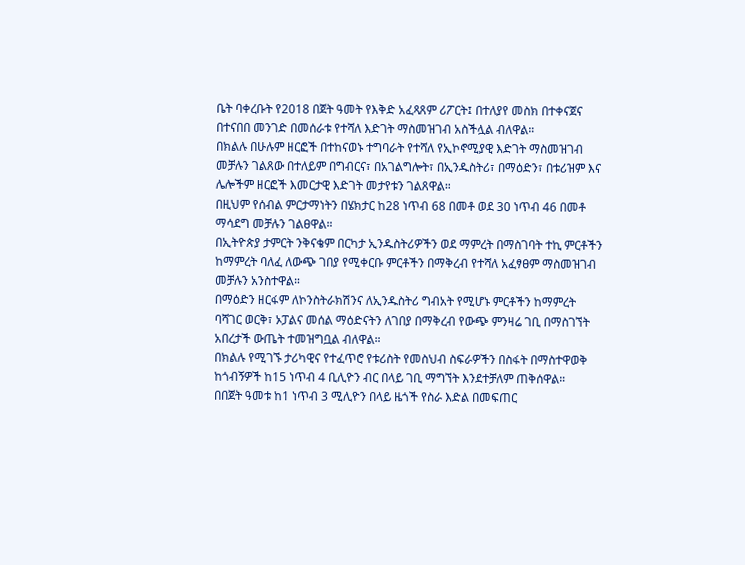ቤት ባቀረቡት የ2018 በጀት ዓመት የእቅድ አፈጻጸም ሪፖርት፤ በተለያየ መስክ በተቀናጀና በተናበበ መንገድ በመሰራቱ የተሻለ እድገት ማስመዝገብ አስችሏል ብለዋል።
በክልሉ በሁሉም ዘርፎች በተከናወኑ ተግባራት የተሻለ የኢኮኖሚያዊ እድገት ማስመዝገብ መቻሉን ገልጸው በተለይም በግብርና፣ በአገልግሎት፣ በኢንዱስትሪ፣ በማዕድን፣ በቱሪዝም እና ሌሎችም ዘርፎች እመርታዊ እድገት መታየቱን ገልጸዋል።
በዚህም የሰብል ምርታማነትን በሄክታር ከ28 ነጥብ 68 በመቶ ወደ 30 ነጥብ 46 በመቶ ማሳደግ መቻሉን ገልፀዋል።
በኢትዮጵያ ታምርት ንቅናቄም በርካታ ኢንዱስትሪዎችን ወደ ማምረት በማስገባት ተኪ ምርቶችን ከማምረት ባለፈ ለውጭ ገበያ የሚቀርቡ ምርቶችን በማቅረብ የተሻለ አፈፃፀም ማስመዝገብ መቻሉን አንስተዋል።
በማዕድን ዘርፋም ለኮንስትራክሽንና ለኢንዱስትሪ ግብአት የሚሆኑ ምርቶችን ከማምረት ባሻገር ወርቅ፣ ኦፓልና መሰል ማዕድናትን ለገበያ በማቅረብ የውጭ ምንዛሬ ገቢ በማስገኘት አበረታች ውጤት ተመዝግቧል ብለዋል።
በክልሉ የሚገኙ ታሪካዊና የተፈጥሮ የቱሪስት የመስህብ ስፍራዎችን በስፋት በማስተዋወቅ ከጎብኝዎች ከ15 ነጥብ 4 ቢሊዮን ብር በላይ ገቢ ማግኘት እንደተቻለም ጠቅሰዋል።
በበጀት ዓመቱ ከ1 ነጥብ 3 ሚሊዮን በላይ ዜጎች የስራ እድል በመፍጠር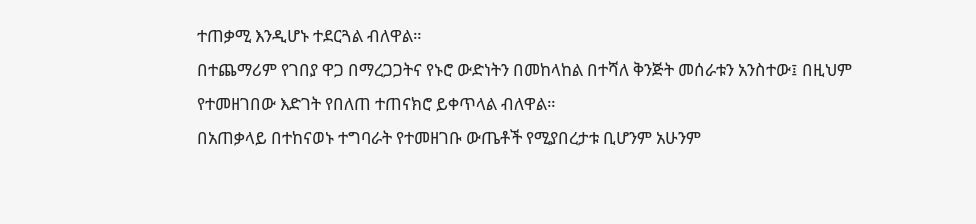ተጠቃሚ እንዲሆኑ ተደርጓል ብለዋል።
በተጨማሪም የገበያ ዋጋ በማረጋጋትና የኑሮ ውድነትን በመከላከል በተሻለ ቅንጅት መሰራቱን አንስተው፤ በዚህም የተመዘገበው እድገት የበለጠ ተጠናክሮ ይቀጥላል ብለዋል።
በአጠቃላይ በተከናወኑ ተግባራት የተመዘገቡ ውጤቶች የሚያበረታቱ ቢሆንም አሁንም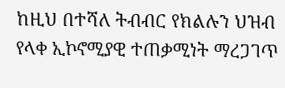ከዚህ በተሻለ ትብብር የክልሉን ህዝብ የላቀ ኢኮኖሚያዊ ተጠቃሚነት ማረጋገጥ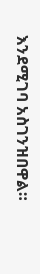እንደሚገባ አስገንዝበዋል።